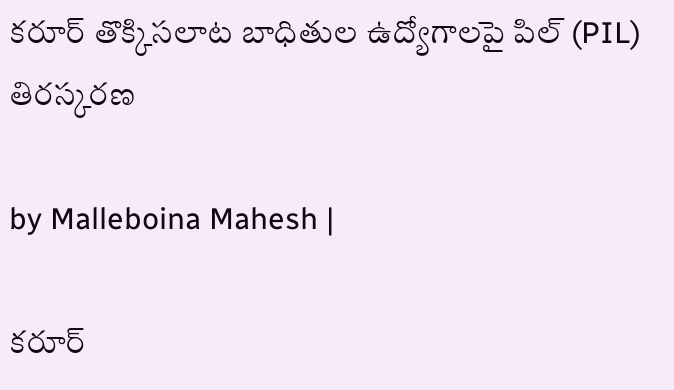కరూర్ తొక్కిసలాట బాధితుల ఉద్యోగాలపై పిల్ (PIL) తిరస్కరణ

by Malleboina Mahesh |

కరూర్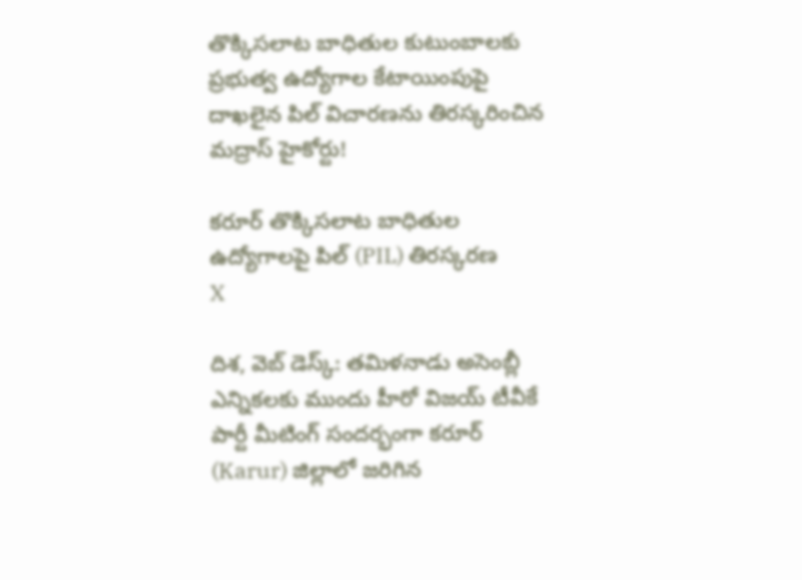తొక్కిసలాట బాధితుల కుటుంబాలకు ప్రభుత్వ ఉద్యోగాల కేటాయింపుపై దాఖలైన పిల్ విచారణను తిరస్కరించిన మద్రాస్ హైకోర్టు!

కరూర్ తొక్కిసలాట బాధితుల ఉద్యోగాలపై పిల్ (PIL) తిరస్కరణ
X

దిశ, వెబ్ డెస్క్: తమిళనాడు అసెంబ్లీ ఎన్నికలకు ముందు హీరో విజయ్ టీవీకే పార్టీ మీటింగ్ సందర్భంగా కరూర్ (Karur) జిల్లాలో జరిగిన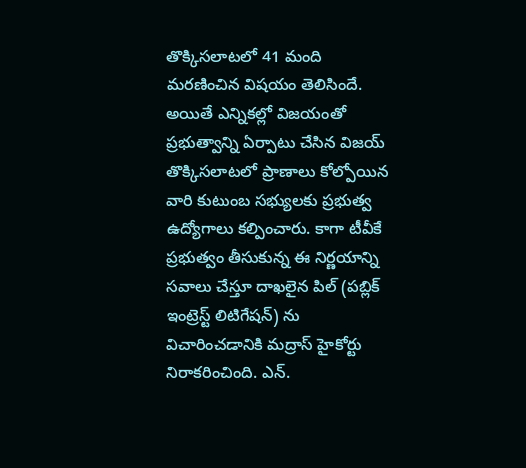తొక్కిసలాటలో 41 మంది మరణించిన విషయం తెలిసిందే. అయితే ఎన్నికల్లో విజయంతో ప్రభుత్వాన్ని ఏర్పాటు చేసిన విజయ్ తొక్కిసలాటలో ప్రాణాలు కోల్పోయిన వారి కుటుంబ సభ్యులకు ప్రభుత్వ ఉద్యోగాలు కల్పించారు. కాగా టీవీకే ప్రభుత్వం తీసుకున్న ఈ నిర్ణయాన్ని సవాలు చేస్తూ దాఖలైన పిల్ (పబ్లిక్ ఇంట్రెస్ట్ లిటిగేషన్) ను విచారించడానికి మద్రాస్ హైకోర్టు నిరాకరించింది. ఎన్.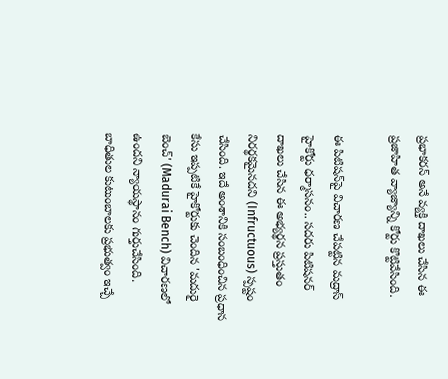ప్రభాకరన్ అనే వ్యక్తి దాఖలు చేసిన ఈ ప్రజాహిత వ్యాజ్యాన్ని కోర్టు కొట్టివేసింది.

ఈ పిటిషన్‌పై విచారణ చేపట్టిన మద్రాస్ హైకోర్టు ధర్మాసనం.. సదరు పిటిషనర్ దాఖలు చేసిన ఈ అభ్యర్థన ప్రస్తుతం నిరర్థకమైనదని (Infructuous) స్పష్టం చేసింది. ఇదే అంశానికి సంబంధించిన ప్రధాన కేసు ఇప్పటికే హైకోర్టుకు చెందిన 'మదురై బెంచ్' (Madurai Bench) విచారణలో ఉందని న్యాయస్థానం గుర్తుచేసింది. బాధితుల కుటుంబాలకు ప్రభుత్వం ఇచ్చే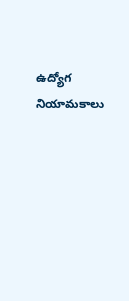ఉద్యోగ నియామకాలు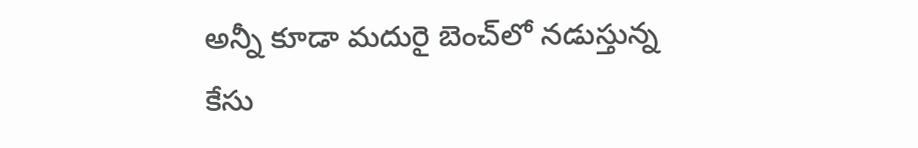అన్నీ కూడా మదురై బెంచ్‌లో నడుస్తున్న కేసు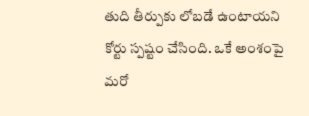తుది తీర్పుకు లోబడే ఉంటాయని కోర్టు స్పష్టం చేసింది. ఒకే అంశంపై మరో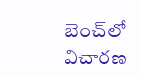బెంచ్‌లో విచారణ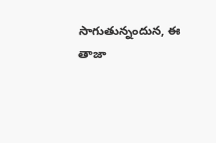సాగుతున్నందున, ఈ తాజా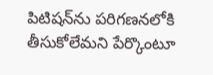పిటిషన్‌ను పరిగణనలోకి తీసుకోలేమని పేర్కొంటూ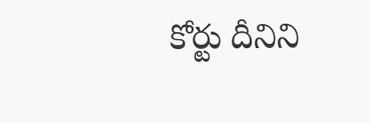కోర్టు దీనిని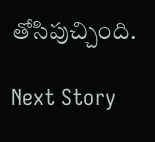తోసిపుచ్చింది.

Next Story